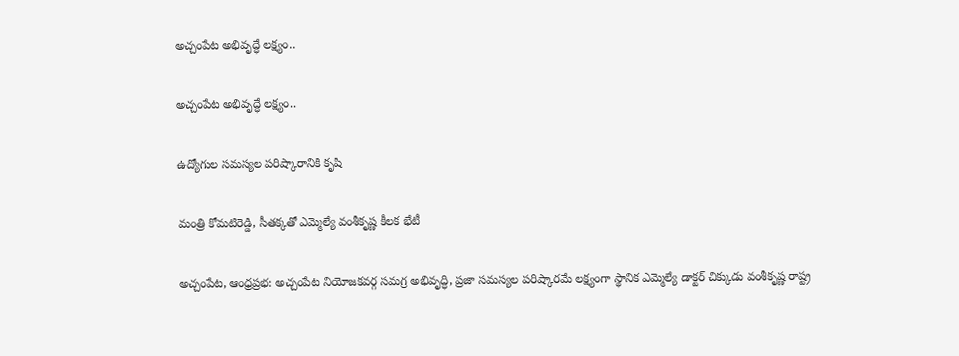అచ్చంపేట అభివృద్ధే లక్ష్యం..

అచ్చంపేట అభివృద్ధే లక్ష్యం..

ఉద్యోగుల సమస్యల పరిష్కారానికి కృషి

మంత్రి కోమటిరెడ్డి, సీతక్కతో ఎమ్మెల్యే వంశీకృష్ణ కీలక భేటీ

అచ్చంపేట, ఆంధ్రప్రభ: అచ్చంపేట నియోజకవర్గ సమగ్ర అభివృద్ధి, ప్రజా సమస్యల పరిష్కారమే లక్ష్యంగా స్థానిక ఎమ్మెల్యే డాక్టర్ చిక్కుడు వంశీకృష్ణ రాష్ట్ర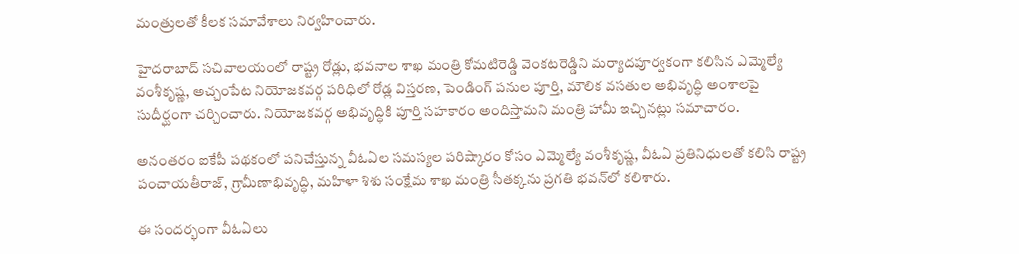మంత్రులతో కీలక సమావేశాలు నిర్వహించారు.

హైదరాబాద్ సచివాలయంలో రాష్ట్ర రోడ్లు, భవనాల శాఖ మంత్రి కోమటిరెడ్డి వెంకటరెడ్డిని మర్యాదపూర్వకంగా కలిసిన ఎమ్మెల్యే వంశీకృష్ణ, అచ్చంపేట నియోజకవర్గ పరిధిలో రోడ్ల విస్తరణ, పెండింగ్ పనుల పూర్తి, మౌలిక వసతుల అభివృద్ధి అంశాలపై సుదీర్ఘంగా చర్చించారు. నియోజకవర్గ అభివృద్ధికి పూర్తి సహకారం అందిస్తామని మంత్రి హామీ ఇచ్చినట్లు సమాచారం.

అనంతరం ఐకేపీ పథకంలో పనిచేస్తున్న వీఓఏల సమస్యల పరిష్కారం కోసం ఎమ్మెల్యే వంశీకృష్ణ, వీఓఏ ప్రతినిధులతో కలిసి రాష్ట్ర పంచాయతీరాజ్, గ్రామీణాభివృద్ధి, మహిళా శిశు సంక్షేమ శాఖ మంత్రి సీతక్కను ప్రగతి భవన్‌లో కలిశారు.

ఈ సందర్భంగా వీఓఏలు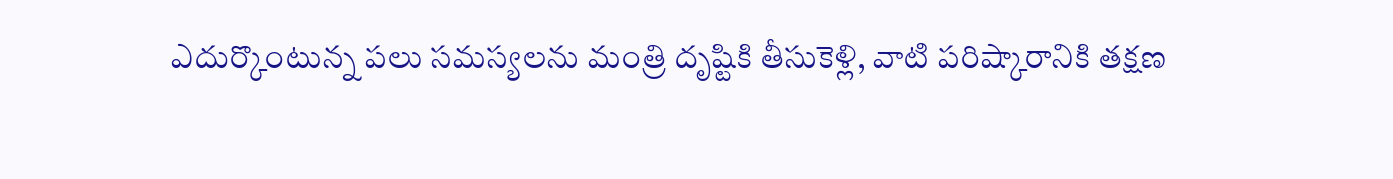ఎదుర్కొంటున్న పలు సమస్యలను మంత్రి దృష్టికి తీసుకెళ్లి, వాటి పరిష్కారానికి తక్షణ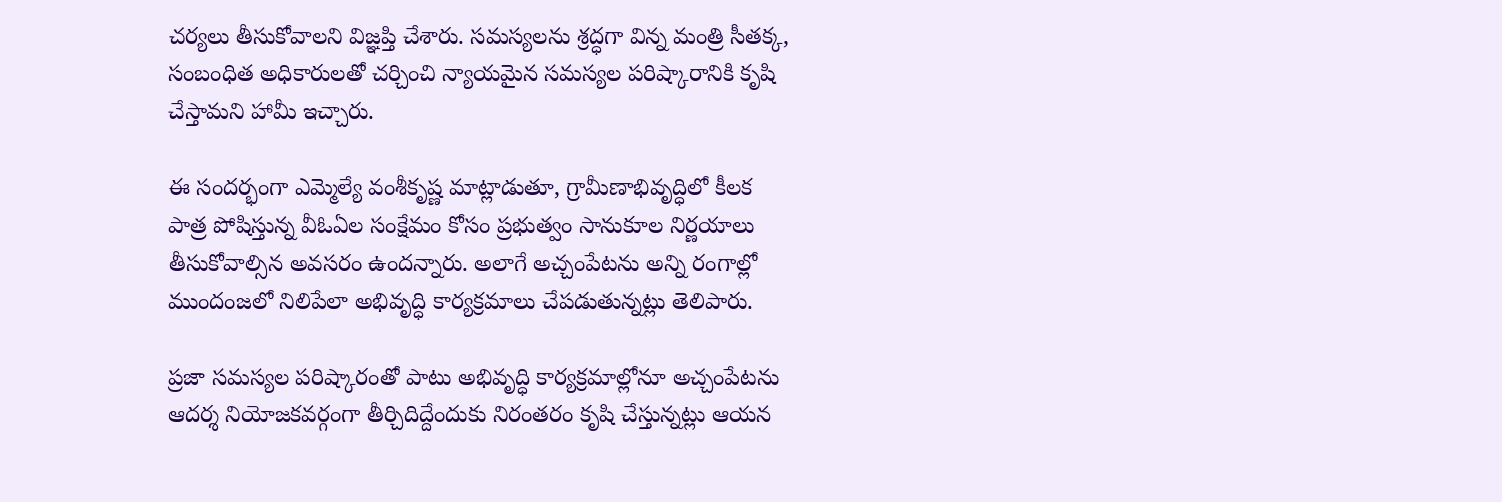చర్యలు తీసుకోవాలని విజ్ఞప్తి చేశారు. సమస్యలను శ్రద్ధగా విన్న మంత్రి సీతక్క, సంబంధిత అధికారులతో చర్చించి న్యాయమైన సమస్యల పరిష్కారానికి కృషి చేస్తామని హామీ ఇచ్చారు.

ఈ సందర్భంగా ఎమ్మెల్యే వంశీకృష్ణ మాట్లాడుతూ, గ్రామీణాభివృద్ధిలో కీలక పాత్ర పోషిస్తున్న వీఓఏల సంక్షేమం కోసం ప్రభుత్వం సానుకూల నిర్ణయాలు తీసుకోవాల్సిన అవసరం ఉందన్నారు. అలాగే అచ్చంపేటను అన్ని రంగాల్లో ముందంజలో నిలిపేలా అభివృద్ధి కార్యక్రమాలు చేపడుతున్నట్లు తెలిపారు.

ప్రజా సమస్యల పరిష్కారంతో పాటు అభివృద్ధి కార్యక్రమాల్లోనూ అచ్చంపేటను ఆదర్శ నియోజకవర్గంగా తీర్చిదిద్దేందుకు నిరంతరం కృషి చేస్తున్నట్లు ఆయన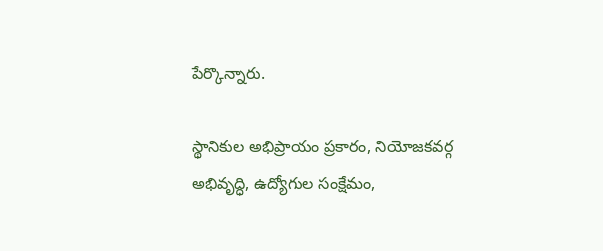పేర్కొన్నారు.

స్థానికుల అభిప్రాయం ప్రకారం, నియోజకవర్గ అభివృద్ధి, ఉద్యోగుల సంక్షేమం,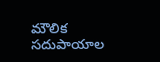మౌలిక సదుపాయాల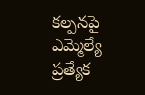కల్పనపై ఎమ్మెల్యే ప్రత్యేక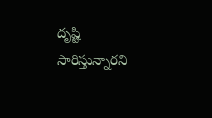దృష్టి సారిస్తున్నారని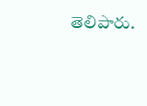తెలిపారు.